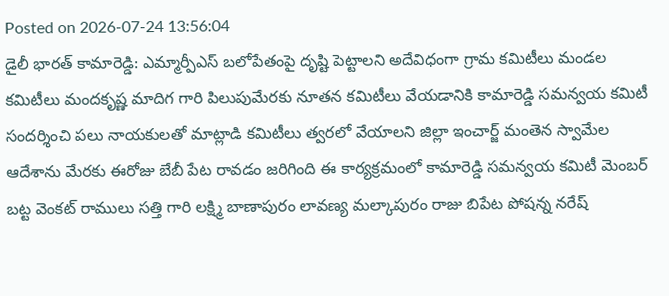Posted on 2026-07-24 13:56:04
డైలీ భారత్ కామారెడ్డి: ఎమ్మార్పీఎస్ బలోపేతంపై దృష్టి పెట్టాలని అదేవిధంగా గ్రామ కమిటీలు మండల కమిటీలు మందకృష్ణ మాదిగ గారి పిలుపుమేరకు నూతన కమిటీలు వేయడానికి కామారెడ్డి సమన్వయ కమిటీ సందర్శించి పలు నాయకులతో మాట్లాడి కమిటీలు త్వరలో వేయాలని జిల్లా ఇంచార్జ్ మంతెన స్వామేల ఆదేశాను మేరకు ఈరోజు బేబీ పేట రావడం జరిగింది ఈ కార్యక్రమంలో కామారెడ్డి సమన్వయ కమిటీ మెంబర్ బట్ట వెంకట్ రాములు సత్తి గారి లక్ష్మి బాణాపురం లావణ్య మల్కాపురం రాజు బిపేట పోషన్న నరేష్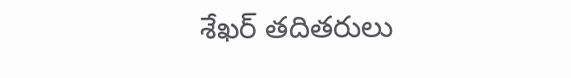శేఖర్ తదితరులు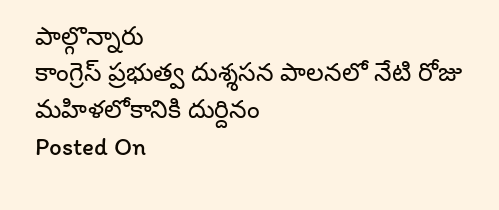పాల్గొన్నారు
కాంగ్రెస్ ప్రభుత్వ దుశ్శసన పాలనలో నేటి రోజు మహిళలోకానికి దుర్దినం
Posted On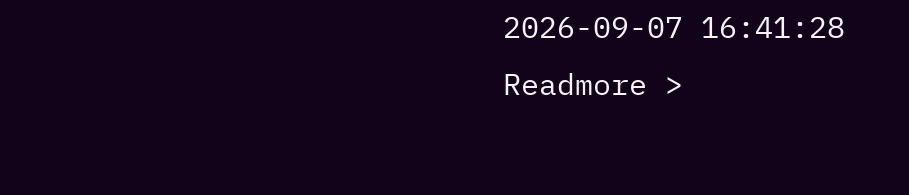2026-09-07 16:41:28
Readmore >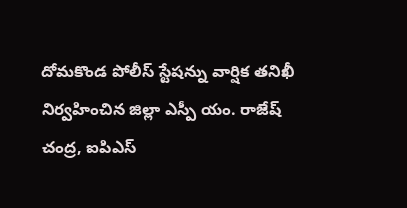దోమకొండ పోలీస్ స్టేషన్ను వార్షిక తనిఖీ నిర్వహించిన జిల్లా ఎస్పీ యం. రాజేష్ చంద్ర, ఐపిఎస్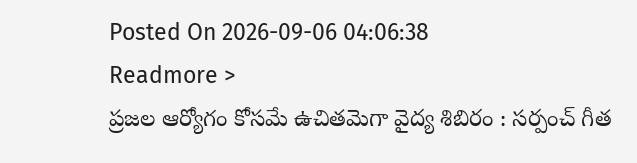Posted On 2026-09-06 04:06:38
Readmore >
ప్రజల ఆర్యోగం కోసమే ఉచితమెగా వైద్య శిబిరం : సర్పంచ్ గీత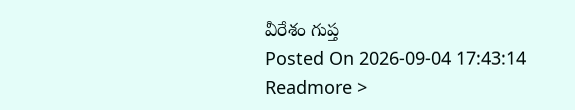వీరేశం గుప్త
Posted On 2026-09-04 17:43:14
Readmore >